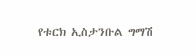የቱርክ ኢስታንቡል ግማሽ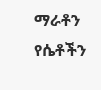ማራቶን የሴቶችን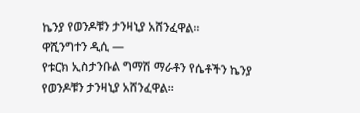ኬንያ የወንዶቹን ታንዛኒያ አሸንፈዋል፡፡
ዋሺንግተን ዲሲ —
የቱርክ ኢስታንቡል ግማሽ ማራቶን የሴቶችን ኬንያ የወንዶቹን ታንዛኒያ አሸንፈዋል፡፡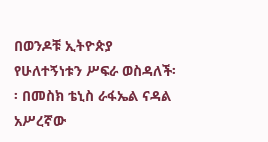በወንዶቹ ኢትዮጵያ የሁለተኝነቱን ሥፍራ ወስዳለች፡፡ በመስክ ቴኒስ ራፋኤል ናዳል አሥረኛው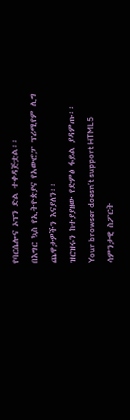የባርሴሎና ኦፕን ድል ተቀዳጅቷል፡፡
በእግር ኳስ የኢትዮጵያና የአውሮፓ ፕሪሚየም ሊግ ጨዋታዎችን እናያለን፡፡
ዝርዝሩን ከተያያዘው የድምፅ ፋይል ያዳምጡ፡፡
Your browser doesn’t support HTML5
ሳምንታዊ ስፖርት